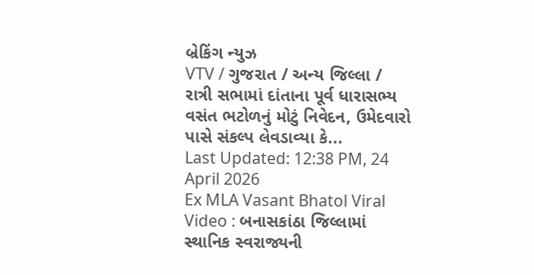બ્રેકિંગ ન્યુઝ
VTV / ગુજરાત / અન્ય જિલ્લા / રાત્રી સભામાં દાંતાના પૂર્વ ધારાસભ્ય વસંત ભટોળનું મોટું નિવેદન, ઉમેદવારો પાસે સંકલ્પ લેવડાવ્યા કે...
Last Updated: 12:38 PM, 24 April 2026
Ex MLA Vasant Bhatol Viral Video : બનાસકાંઠા જિલ્લામાં સ્થાનિક સ્વરાજ્યની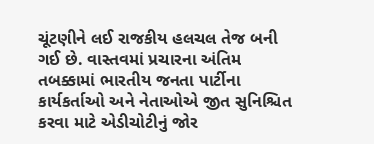ચૂંટણીને લઈ રાજકીય હલચલ તેજ બની ગઈ છે. વાસ્તવમાં પ્રચારના અંતિમ તબક્કામાં ભારતીય જનતા પાર્ટીના કાર્યકર્તાઓ અને નેતાઓએ જીત સુનિશ્ચિત કરવા માટે એડીચોટીનું જોર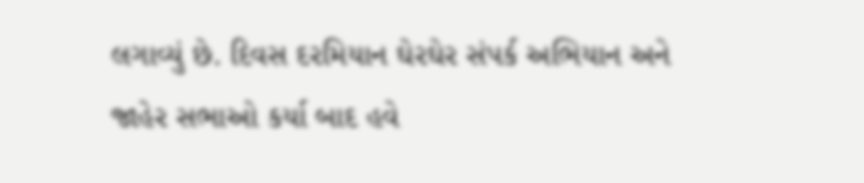લગાવ્યું છે. દિવસ દરમિયાન ઘેરઘેર સંપર્ક અભિયાન અને જાહેર સભાઓ કર્યા બાદ હવે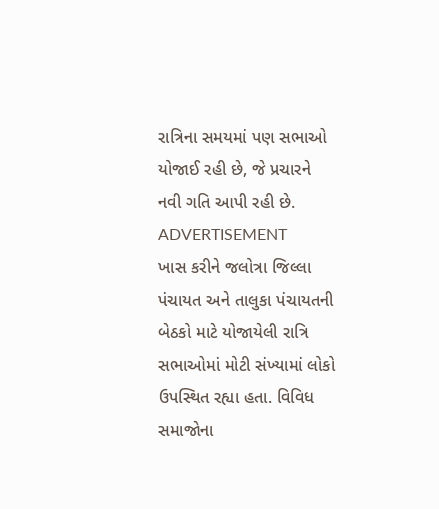રાત્રિના સમયમાં પણ સભાઓ યોજાઈ રહી છે, જે પ્રચારને નવી ગતિ આપી રહી છે.
ADVERTISEMENT
ખાસ કરીને જલોત્રા જિલ્લા પંચાયત અને તાલુકા પંચાયતની બેઠકો માટે યોજાયેલી રાત્રિ સભાઓમાં મોટી સંખ્યામાં લોકો ઉપસ્થિત રહ્યા હતા. વિવિધ સમાજોના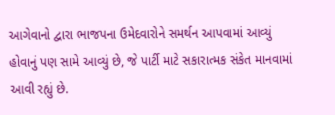આગેવાનો દ્વારા ભાજપના ઉમેદવારોને સમર્થન આપવામાં આવ્યું હોવાનું પણ સામે આવ્યું છે, જે પાર્ટી માટે સકારાત્મક સંકેત માનવામાં આવી રહ્યું છે.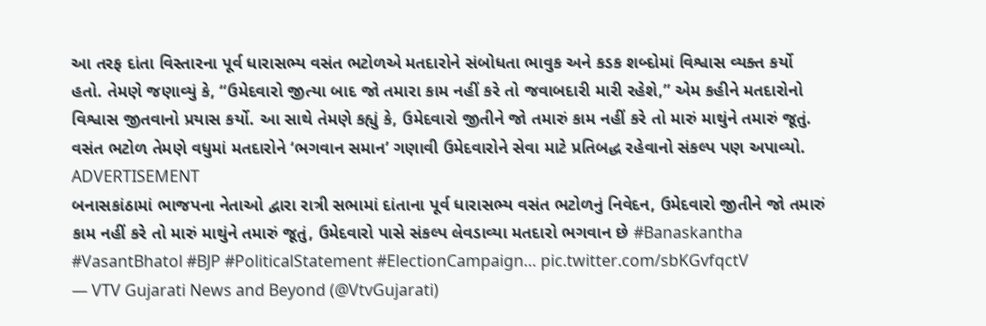આ તરફ દાંતા વિસ્તારના પૂર્વ ધારાસભ્ય વસંત ભટોળએ મતદારોને સંબોધતા ભાવુક અને કડક શબ્દોમાં વિશ્વાસ વ્યક્ત કર્યો હતો. તેમણે જણાવ્યું કે, “ઉમેદવારો જીત્યા બાદ જો તમારા કામ નહીં કરે તો જવાબદારી મારી રહેશે,” એમ કહીને મતદારોનો વિશ્વાસ જીતવાનો પ્રયાસ કર્યો. આ સાથે તેમણે કહ્યું કે, ઉમેદવારો જીતીને જો તમારું કામ નહીં કરે તો મારું માથુંને તમારું જૂતું. વસંત ભટોળ તેમણે વધુમાં મતદારોને ‘ભગવાન સમાન’ ગણાવી ઉમેદવારોને સેવા માટે પ્રતિબદ્ધ રહેવાનો સંકલ્પ પણ અપાવ્યો.
ADVERTISEMENT
બનાસકાંઠામાં ભાજપના નેતાઓ દ્વારા રાત્રી સભામાં દાંતાના પૂર્વ ધારાસભ્ય વસંત ભટોળનું નિવેદન, ઉમેદવારો જીતીને જો તમારું કામ નહીં કરે તો મારું માથુંને તમારું જૂતું, ઉમેદવારો પાસે સંકલ્પ લેવડાવ્યા મતદારો ભગવાન છે #Banaskantha #VasantBhatol #BJP #PoliticalStatement #ElectionCampaign… pic.twitter.com/sbKGvfqctV
— VTV Gujarati News and Beyond (@VtvGujarati)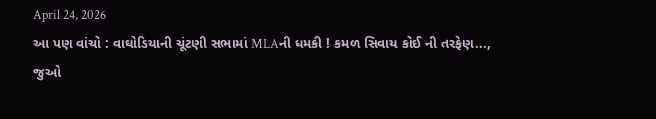April 24, 2026
આ પણ વાંચો : વાઘોડિયાની ચૂંટણી સભામાં MLAની ધમકી ! કમળ સિવાય કોઈ ની તરફેણ..., જુઓ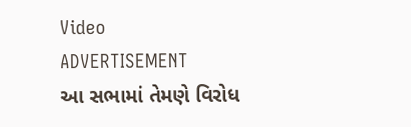Video
ADVERTISEMENT
આ સભામાં તેમણે વિરોધ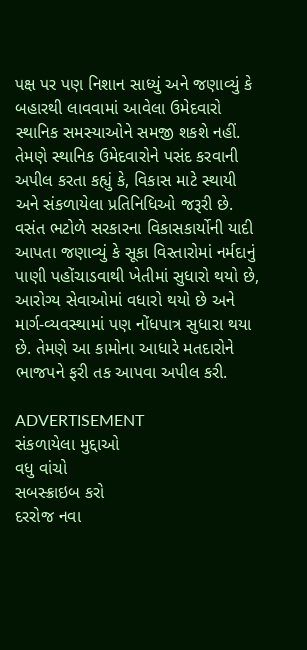પક્ષ પર પણ નિશાન સાધ્યું અને જણાવ્યું કે બહારથી લાવવામાં આવેલા ઉમેદવારો સ્થાનિક સમસ્યાઓને સમજી શકશે નહીં. તેમણે સ્થાનિક ઉમેદવારોને પસંદ કરવાની અપીલ કરતા કહ્યું કે, વિકાસ માટે સ્થાયી અને સંકળાયેલા પ્રતિનિધિઓ જરૂરી છે. વસંત ભટોળે સરકારના વિકાસકાર્યોની યાદી આપતા જણાવ્યું કે સૂકા વિસ્તારોમાં નર્મદાનું પાણી પહોંચાડવાથી ખેતીમાં સુધારો થયો છે, આરોગ્ય સેવાઓમાં વધારો થયો છે અને માર્ગ-વ્યવસ્થામાં પણ નોંધપાત્ર સુધારા થયા છે. તેમણે આ કામોના આધારે મતદારોને ભાજપને ફરી તક આપવા અપીલ કરી.

ADVERTISEMENT
સંકળાયેલા મુદ્દાઓ
વધુ વાંચો
સબસ્ક્રાઇબ કરો
દરરોજ નવા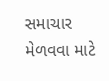સમાચાર મેળવવા માટે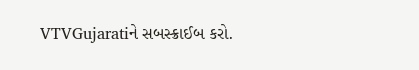VTVGujaratiને સબસ્ક્રાઈબ કરો.